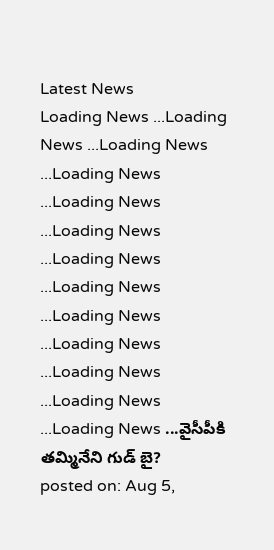Latest News
Loading News ...Loading News ...Loading News ...Loading News ...Loading News ...Loading News ...Loading News ...Loading News ...Loading News ...Loading News ...Loading News ...Loading News ...Loading News ...వైసీపీకి తమ్మినేని గుడ్ బై?
posted on: Aug 5,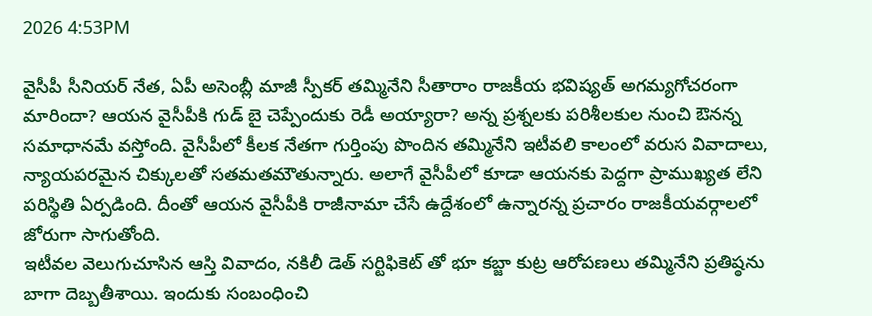2026 4:53PM

వైసీపీ సీనియర్ నేత, ఏపీ అసెంబ్లీ మాజీ స్పీకర్ తమ్మినేని సీతారాం రాజకీయ భవిష్యత్ అగమ్యగోచరంగా మారిందా? ఆయన వైసీపీకి గుడ్ బై చెప్పేందుకు రెడీ అయ్యారా? అన్న ప్రశ్నలకు పరిశీలకుల నుంచి ఔనన్న సమాధానమే వస్తోంది. వైసీపీలో కీలక నేతగా గుర్తింపు పొందిన తమ్మినేని ఇటీవలి కాలంలో వరుస వివాదాలు, న్యాయపరమైన చిక్కులతో సతమతమౌతున్నారు. అలాగే వైసీపీలో కూడా ఆయనకు పెద్దగా ప్రాముఖ్యత లేని పరిస్థితి ఏర్పడింది. దీంతో ఆయన వైసీపీకి రాజీనామా చేసే ఉద్దేశంలో ఉన్నారన్న ప్రచారం రాజకీయవర్గాలలో జోరుగా సాగుతోంది.
ఇటీవల వెలుగుచూసిన ఆస్తి వివాదం, నకిలీ డెత్ సర్టిఫికెట్ తో భూ కబ్జా కుట్ర ఆరోపణలు తమ్మినేని ప్రతిష్ఠను బాగా దెబ్బతీశాయి. ఇందుకు సంబంధించి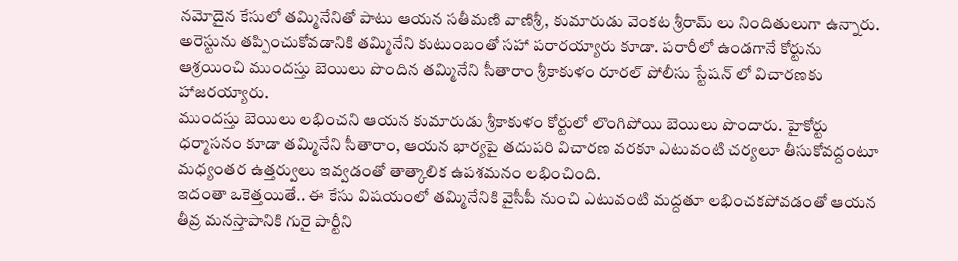నమోదైన కేసులో తమ్మినేనితో పాటు ఆయన సతీమణి వాణిశ్రీ, కుమారుడు వెంకట శ్రీరామ్ లు నిందితులుగా ఉన్నారు. అరెస్టును తప్పించుకోవడానికి తమ్మినేని కుటుంబంతో సహా పరారయ్యారు కూడా. పరారీలో ఉండగానే కోర్టును ఆశ్రయించి ముందస్తు బెయిలు పొందిన తమ్మినేని సీతారాం శ్రీకాకుళం రూరల్ పోలీసు స్టేషన్ లో విచారణకు హాజరయ్యారు.
ముందస్తు బెయిలు లభించని ఆయన కుమారుడు శ్రీకాకుళం కోర్టులో లొంగిపోయి బెయిలు పొందారు. హైకోర్టు ధర్మాసనం కూడా తమ్మినేని సీతారాం, ఆయన భార్యపై తదుపరి విచారణ వరకూ ఎటువంటి చర్యలూ తీసుకోవద్దంటూ మధ్యంతర ఉత్తర్వులు ఇవ్వడంతో తాత్కాలిక ఉపశమనం లభించింది.
ఇదంతా ఒకెత్తయితే.. ఈ కేసు విషయంలో తమ్మినేనికి వైసీపీ నుంచి ఎటువంటి మద్దతూ లభించకపోవడంతో ఆయన తీవ్ర మనస్తాపానికి గురై పార్టీని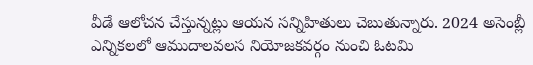వీడే ఆలోచన చేస్తున్నట్లు ఆయన సన్నిహితులు చెబుతున్నారు. 2024 అసెంబ్లీ ఎన్నికలలో ఆముదాలవలస నియోజకవర్గం నుంచి ఓటమి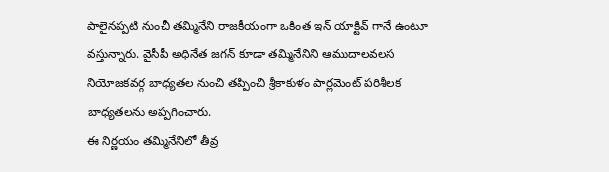పాలైనప్పటి నుంచీ తమ్మినేని రాజకీయంగా ఒకింత ఇన్ యాక్టివ్ గానే ఉంటూ వస్తున్నారు. వైసీపీ అధినేత జగన్ కూడా తమ్మినేనిని ఆముదాలవలస నియోజకవర్గ బాధ్యతల నుంచి తప్పించి శ్రీకాకుళం పార్లమెంట్ పరిశీలక బాధ్యతలను అప్పగించారు.
ఈ నిర్ణయం తమ్మినేనిలో తీవ్ర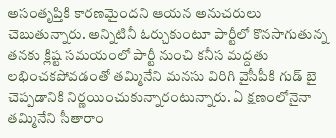అసంతృప్తికి కారణమైందని ఆయన అనుచరులు చెబుతున్నారు. అన్నిటినీ ఓర్చుకుంటూ పార్టీలో కొనసాగుతున్న తనకు క్లిష్ట సమయంలో పార్టీ నుంచి కనీస మద్దతు లభించకపోవడంతో తమ్మినేని మనసు విరిగి వైసీపీకి గుడ్ బై చెప్పడానికి నిర్ణయించుకున్నారంటున్నారు. ఏ క్షణంలోనైనా తమ్మినేని సీతారాం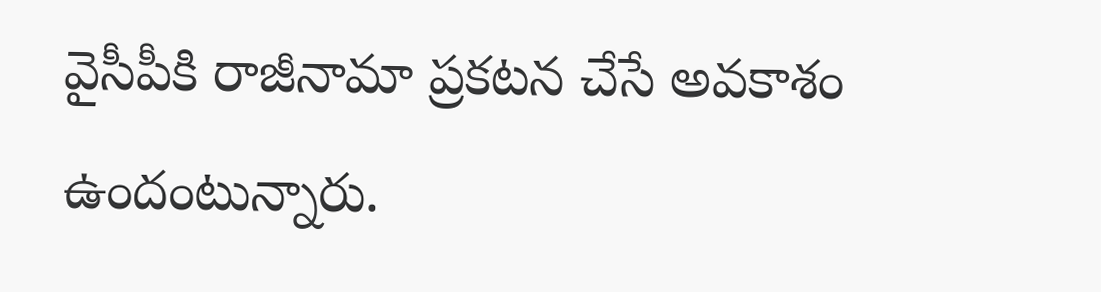వైసీపీకి రాజీనామా ప్రకటన చేసే అవకాశం ఉందంటున్నారు.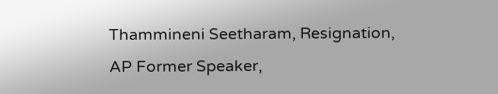Thammineni Seetharam, Resignation, AP Former Speaker,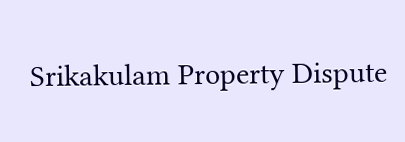Srikakulam Property Dispute